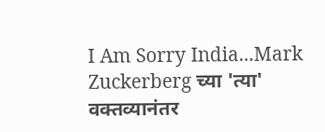I Am Sorry India...Mark Zuckerberg च्या 'त्या' वक्तव्यानंतर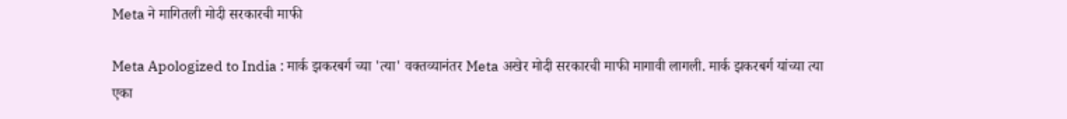Meta ने मागितली मोदी सरकारची माफी

Meta Apologized to India : मार्क झकरबर्ग च्या 'त्या' वक्तव्यानंतर Meta अखेर मोदी सरकारची माफी मागावी लागली. मार्क झकरबर्ग यांच्या त्या एका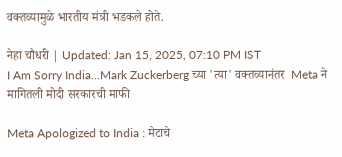वक्तव्यामुळे भारतीय मंत्री भडकले होते.

नेहा चौधरी | Updated: Jan 15, 2025, 07:10 PM IST
I Am Sorry India...Mark Zuckerberg च्या 'त्या' वक्तव्यानंतर  Meta ने मागितली मोदी सरकारची माफी

Meta Apologized to India : मेटाचे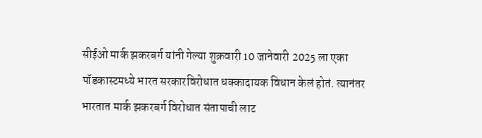सीईओ मार्क झकरबर्ग यांनी गेल्या शुक्रवारी 10 जानेवारी 2025 ला एका पॉडकास्टमध्ये भारत सरकारविरोधात धक्कादायक विधान केलं होतं. त्यानंतर भारतात मार्क झकरबर्ग विरोधात संतापाची लाट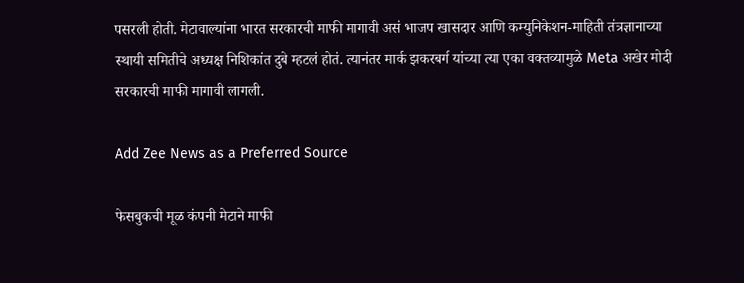पसरली होती. मेटावाल्यांना भारत सरकारची माफी मागावी असं भाजप खासदार आणि कम्युनिकेशन-माहिती तंत्रज्ञानाच्या स्थायी समितीचे अध्यक्ष निशिकांत दुबे म्हटलं होतं. त्यानंतर मार्क झकरबर्ग यांच्या त्या एका वक्तव्यामुळे Meta अखेर मोदी सरकारची माफी मागावी लागली.

Add Zee News as a Preferred Source

फेसबुकची मूळ कंपनी मेटाने माफी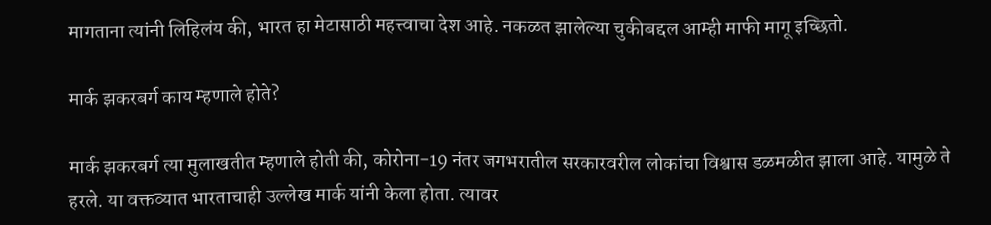मागताना त्यांनी लिहिलंय की, भारत हा मेटासाठी महत्त्वाचा देश आहे. नकळत झालेल्या चुकीबद्दल आम्ही माफी मागू इच्छितो.

मार्क झकरबर्ग काय म्हणाले होते?

मार्क झकरबर्ग त्या मुलाखतीत म्हणाले होती की, कोरोना-19 नंतर जगभरातील सरकारवरील लोकांचा विश्वास डळमळीत झाला आहे. यामुळे ते हरले. या वक्तव्यात भारताचाही उल्लेख मार्क यांनी केला होता. त्यावर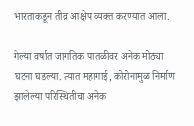भारताकडून तीव्र आक्षेप व्यक्त करण्यात आला.

गेल्या वर्षात जागतिक पातळीवर अनेक मोठ्या घटना घडल्या. त्यात महागाई, कोरोनामुळ निर्माण झालेल्या परिस्थितीचा अनेक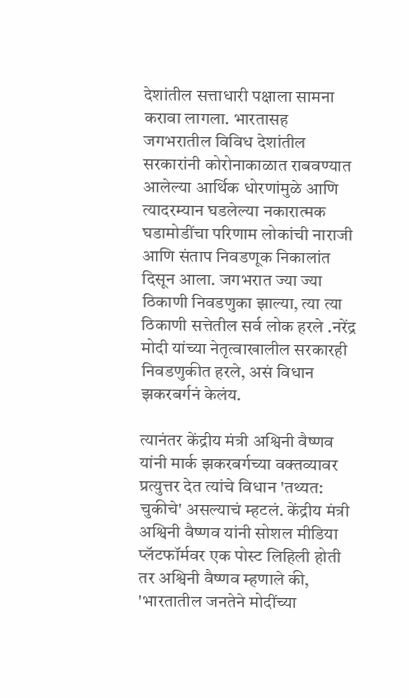देशांतील सत्ताधारी पक्षाला सामना करावा लागला. भारतासह जगभरातील विविध देशांतील सरकारांनी कोरोनाकाळात राबवण्यात आलेल्या आर्थिक धोरणांमुळे आणि त्यादरम्यान घडलेल्या नकारात्मक घडामोडींचा परिणाम लोकांची नाराजी आणि संताप निवडणूक निकालांत दिसून आला. जगभरात ज्या ज्या ठिकाणी निवडणुका झाल्या, त्या त्या ठिकाणी सत्तेतील सर्व लोक हरले .नरेंद्र मोदी यांच्या नेतृत्वाखालील सरकारही निवडणुकीत हरले, असं विधान झकरबर्गनं केलंय.

त्यानंतर केंद्रीय मंत्री अश्विनी वैष्णव यांनी मार्क झकरबर्गच्या वक्तव्यावर प्रत्युत्तर देत त्यांचे विधान 'तथ्यत: चुकीचे' असल्याचं म्हटलं. केंद्रीय मंत्री अश्विनी वैष्णव यांनी सोशल मीडिया प्लॅटफॉर्मवर एक पोस्ट लिहिली होती
तर अश्विनी वैष्णव म्हणाले की, 'भारतातील जनतेने मोदींच्या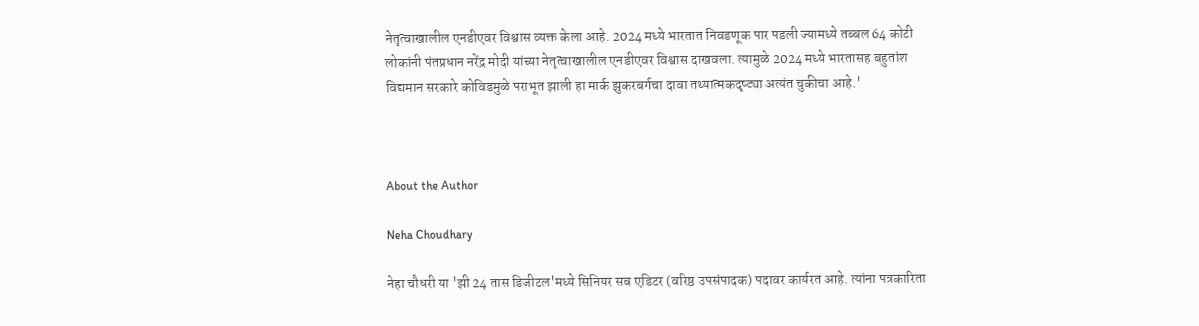नेतृत्वाखालील एनडीएवर विश्वास व्यक्त केला आहे. 2024 मध्ये भारतात निवडणूक पार पडली ज्यामध्ये तब्बल 64 कोटी लोकांनी पंतप्रधान नरेंद्र मोदी यांच्या नेतृत्वाखालील एनडीएवर विश्वास दाखवला. त्यामुळे 2024 मध्ये भारतासह बहुतांश विद्यमान सरकारे कोविडमुळे पराभूत झाली हा मार्क झुकरबर्गचा दावा तथ्यात्मकदृष्ट्या अत्यंत चुकीचा आहे.'



About the Author

Neha Choudhary

नेहा चौधरी या 'झी 24 तास डिजीटल'मध्ये सिनियर सब एडिटर (वरिष्ठ उपसंपादक) पदावर कार्यरत आहे. त्यांना पत्रकारिता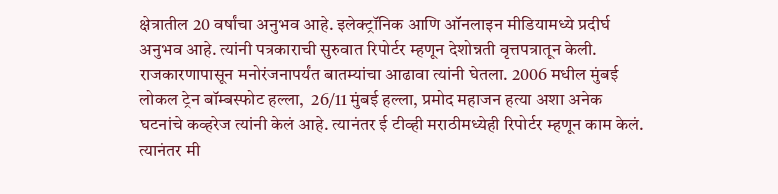क्षेत्रातील 20 वर्षांचा अनुभव आहे. इलेक्ट्रॉनिक आणि ऑनलाइन मीडियामध्ये प्रदीर्घ अनुभव आहे. त्यांनी पत्रकाराची सुरुवात रिपोर्टर म्हणून देशोन्नती वृत्तपत्रातून केली. राजकारणापासून मनोरंजनापर्यंत बातम्यांचा आढावा त्यांनी घेतला. 2006 मधील मुंबई लोकल ट्रेन बॉम्बस्फोट हल्ला,  26/11 मुंबई हल्ला, प्रमोद महाजन हत्या अशा अनेक घटनांचे कव्हरेज त्यांनी केलं आहे. त्यानंतर ई टीव्ही मराठीमध्येही रिपोर्टर म्हणून काम केलं. त्यानंतर मी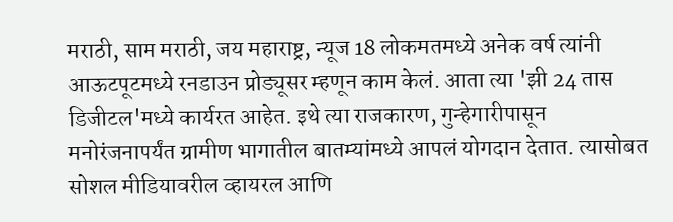मराठी, साम मराठी, जय महाराष्ट्र, न्यूज 18 लोकमतमध्ये अनेक वर्ष त्यांनी आऊटपूटमध्ये रनडाउन प्रोड्यूसर म्हणून काम केलं. आता त्या 'झी 24 तास डिजीटल'मध्ये कार्यरत आहेत. इथे त्या राजकारण, गुन्हेगारीपासून मनोरंजनापर्यंत ग्रामीण भागातील बातम्यांमध्ये आपलं योगदान देतात. त्यासोबत सोशल मीडियावरील व्हायरल आणि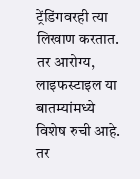ट्रेंडिंगवरही त्या लिखाण करतात. तर आरोग्य, लाइफस्टाइल या बातम्यांमध्ये विशेष रुची आहे. तर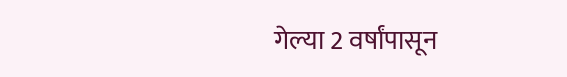गेल्या 2 वर्षांपासून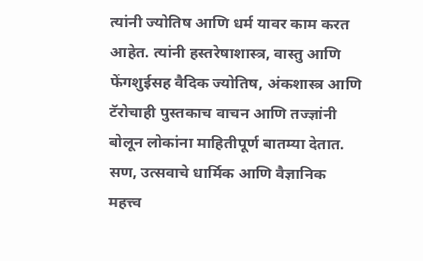त्यांनी ज्योतिष आणि धर्म यावर काम करत आहेत. त्यांनी हस्तरेषाशास्त्र, वास्तु आणि फेंगशुईसह वैदिक ज्योतिष, अंकशास्त्र आणि टॅरोचाही पुस्तकाच वाचन आणि तज्ज्ञांनी बोलून लोकांना माहितीपूर्ण बातम्या देतात. सण, उत्सवाचे धार्मिक आणि वैज्ञानिक महत्त्व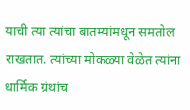याची त्या त्यांचा बातम्यांमधून समतोल राखतात. त्यांच्या मोकळ्या वेळेत त्यांना धार्मिक ग्रंथांच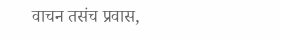वाचन तसंच प्रवास,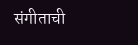संगीताची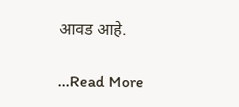आवड आहे.

...Read More